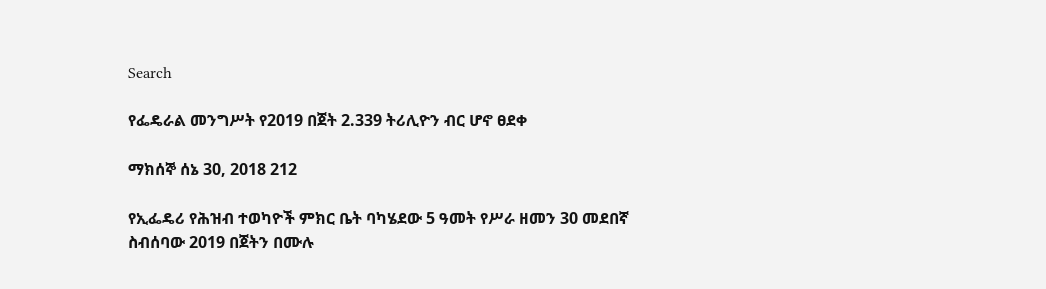Search

የፌዴራል መንግሥት የ2019 በጀት 2.339 ትሪሊዮን ብር ሆኖ ፀደቀ

ማክሰኞ ሰኔ 30, 2018 212

የኢፌዴሪ የሕዝብ ተወካዮች ምክር ቤት ባካሄደው 5 ዓመት የሥራ ዘመን 30 መደበኛ ስብሰባው 2019 በጀትን በሙሉ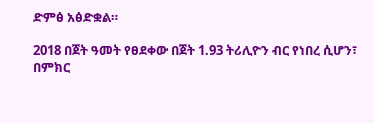ድምፅ አፅድቋል።

2018 በጀት ዓመት የፀደቀው በጀት 1.93 ትሪሊዮን ብር የነበረ ሲሆን፣ በምክር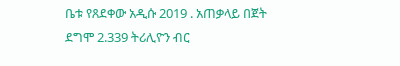ቤቱ የጸደቀው አዲሱ 2019 . አጠቃላይ በጀት ደግሞ 2.339 ትሪሊዮን ብር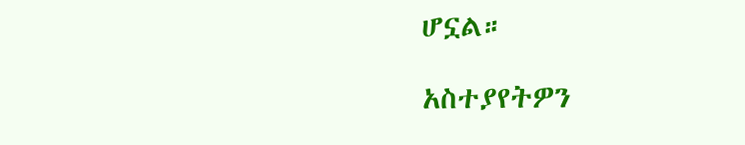ሆኗል።

አስተያየትዎን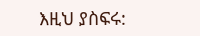እዚህ ያስፍሩ: